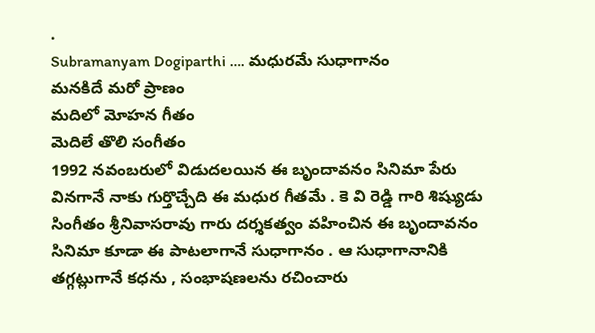.
Subramanyam Dogiparthi …. మధురమే సుధాగానం
మనకిదే మరో ప్రాణం
మదిలో మోహన గీతం
మెదిలే తొలి సంగీతం
1992 నవంబరులో విడుదలయిన ఈ బృందావనం సినిమా పేరు వినగానే నాకు గుర్తొచ్చేది ఈ మధుర గీతమే . కె వి రెడ్డి గారి శిష్యుడు సింగీతం శ్రీనివాసరావు గారు దర్శకత్వం వహించిన ఈ బృందావనం సినిమా కూడా ఈ పాటలాగానే సుధాగానం . ఆ సుధాగానానికి తగ్గట్లుగానే కధను , సంభాషణలను రచించారు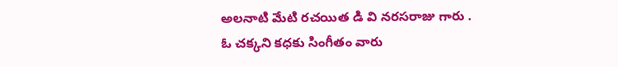అలనాటి మేటి రచయిత డి వి నరసరాజు గారు .
ఓ చక్కని కధకు సింగీతం వారు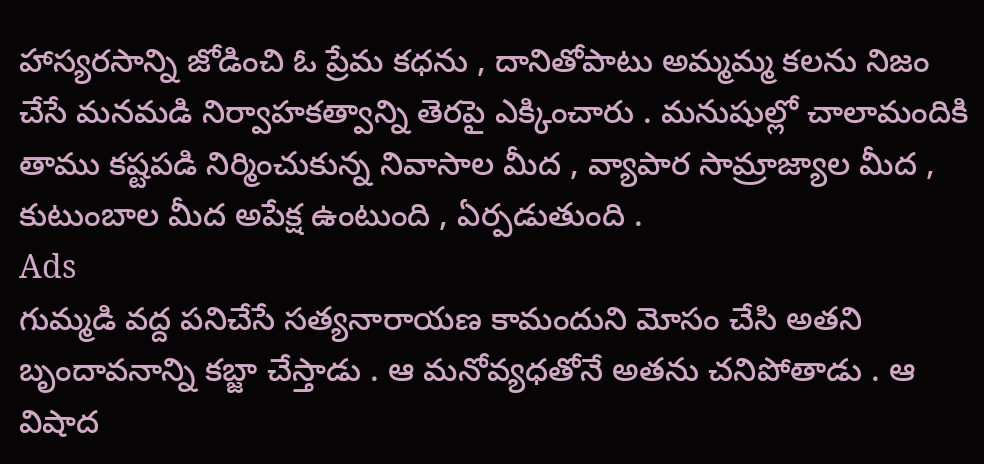హాస్యరసాన్ని జోడించి ఓ ప్రేమ కధను , దానితోపాటు అమ్మమ్మ కలను నిజం చేసే మనమడి నిర్వాహకత్వాన్ని తెరపై ఎక్కించారు . మనుషుల్లో చాలామందికి తాము కష్టపడి నిర్మించుకున్న నివాసాల మీద , వ్యాపార సామ్రాజ్యాల మీద , కుటుంబాల మీద అపేక్ష ఉంటుంది , ఏర్పడుతుంది .
Ads
గుమ్మడి వద్ద పనిచేసే సత్యనారాయణ కామందుని మోసం చేసి అతని బృందావనాన్ని కబ్జా చేస్తాడు . ఆ మనోవ్యధతోనే అతను చనిపోతాడు . ఆ విషాద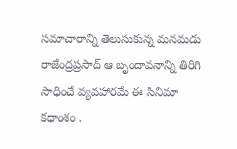సమాచారాన్ని తెలుసుకున్న మనమడు రాజేంద్రప్రసాద్ ఆ బృందావనాన్ని తిరిగి సాధించే వ్యవహారమే ఈ సినిమా కధాంశం .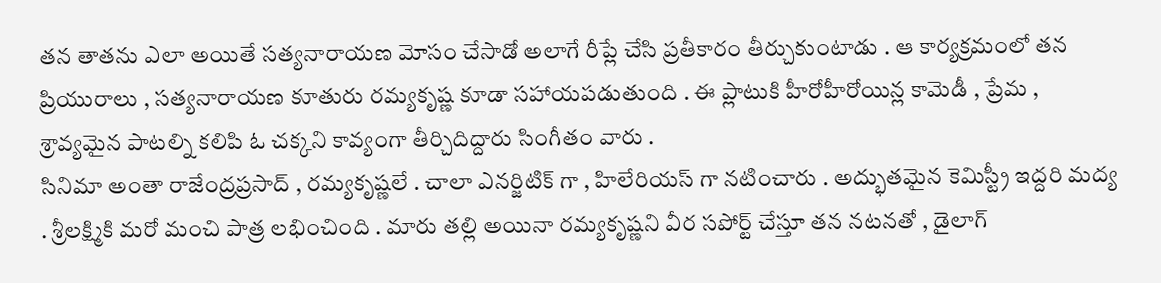తన తాతను ఎలా అయితే సత్యనారాయణ మోసం చేసాడో అలాగే రీప్లే చేసి ప్రతీకారం తీర్చుకుంటాడు . ఆ కార్యక్రమంలో తన ప్రియురాలు , సత్యనారాయణ కూతురు రమ్యకృష్ణ కూడా సహాయపడుతుంది . ఈ ప్లాటుకి హీరోహీరోయిన్ల కామెడీ , ప్రేమ , శ్రావ్యమైన పాటల్ని కలిపి ఓ చక్కని కావ్యంగా తీర్చిదిద్దారు సింగీతం వారు .
సినిమా అంతా రాజేంద్రప్రసాద్ , రమ్యకృష్ణలే . చాలా ఎనర్జిటిక్ గా , హిలేరియస్ గా నటించారు . అద్భుతమైన కెమిస్ట్రీ ఇద్దరి మద్య . శ్రీలక్ష్మికి మరో మంచి పాత్ర లభించింది . మారు తల్లి అయినా రమ్యకృష్ణని వీర సపోర్ట్ చేస్తూ తన నటనతో , డైలాగ్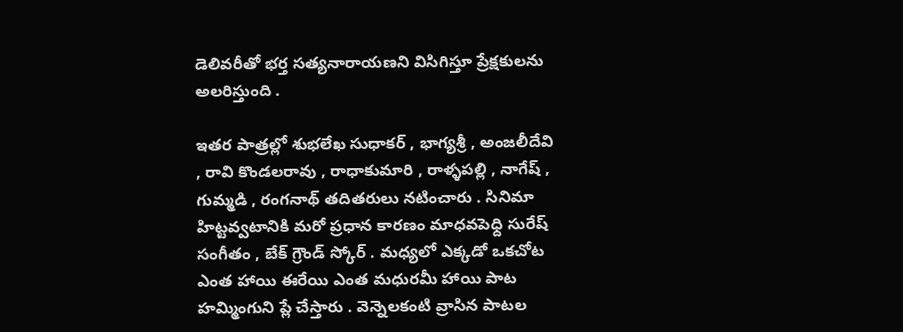డెలివరీతో భర్త సత్యనారాయణని విసిగిస్తూ ప్రేక్షకులను అలరిస్తుంది .

ఇతర పాత్రల్లో శుభలేఖ సుధాకర్ , భాగ్యశ్రీ , అంజలీదేవి , రావి కొండలరావు , రాధాకుమారి , రాళ్ళపల్లి , నాగేష్ , గుమ్మడి , రంగనాథ్ తదితరులు నటించారు . సినిమా హిట్టవ్వటానికి మరో ప్రధాన కారణం మాధవపెధ్ది సురేష్ సంగీతం , బేక్ గ్రౌండ్ స్కోర్ . మధ్యలో ఎక్కడో ఒకచోట ఎంత హాయి ఈరేయి ఎంత మధురమీ హాయి పాట హమ్మింగుని ప్లే చేస్తారు . వెన్నెలకంటి వ్రాసిన పాటల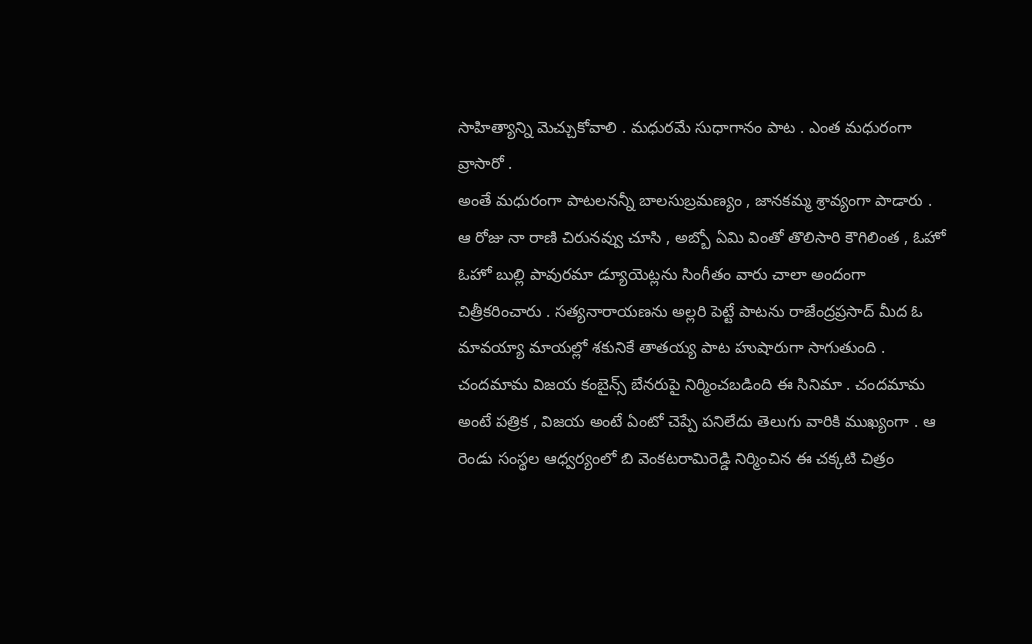సాహిత్యాన్ని మెచ్చుకోవాలి . మధురమే సుధాగానం పాట . ఎంత మధురంగా వ్రాసారో .
అంతే మధురంగా పాటలనన్నీ బాలసుబ్రమణ్యం , జానకమ్మ శ్రావ్యంగా పాడారు . ఆ రోజు నా రాణి చిరునవ్వు చూసి , అబ్బో ఏమి వింతో తొలిసారి కౌగిలింత , ఓహో ఓహో బుల్లి పావురమా డ్యూయెట్లను సింగీతం వారు చాలా అందంగా చిత్రీకరించారు . సత్యనారాయణను అల్లరి పెట్టే పాటను రాజేంద్రప్రసాద్ మీద ఓ మావయ్యా మాయల్లో శకునికే తాతయ్య పాట హుషారుగా సాగుతుంది .
చందమామ విజయ కంబైన్స్ బేనరుపై నిర్మించబడింది ఈ సినిమా . చందమామ అంటే పత్రిక , విజయ అంటే ఏంటో చెప్పే పనిలేదు తెలుగు వారికి ముఖ్యంగా . ఆ రెండు సంస్థల ఆధ్వర్యంలో బి వెంకటరామిరెడ్డి నిర్మించిన ఈ చక్కటి చిత్రం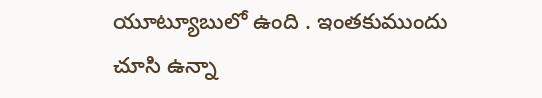యూట్యూబులో ఉంది . ఇంతకుముందు చూసి ఉన్నా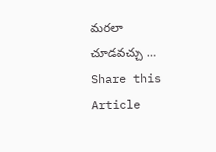మరలా చూడవచ్చు …
Share this Article